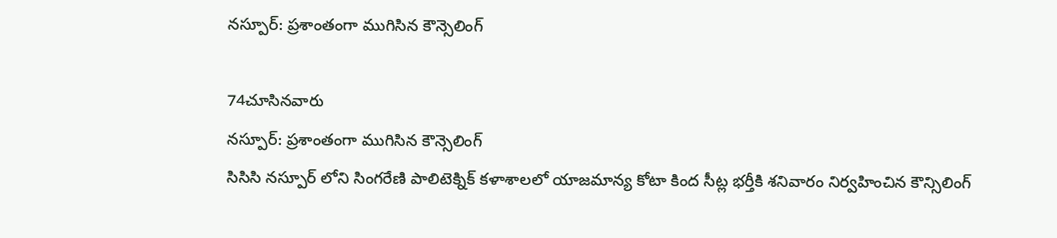నస్పూర్: ప్రశాంతంగా ముగిసిన కౌన్సెలింగ్

74చూసినవారు
నస్పూర్: ప్రశాంతంగా ముగిసిన కౌన్సెలింగ్
సిసిసి నస్పూర్ లోని సింగరేణి పాలిటెక్నిక్ కళాశాలలో యాజమాన్య కోటా కింద సీట్ల భర్తీకి శనివారం నిర్వహించిన కౌన్సిలింగ్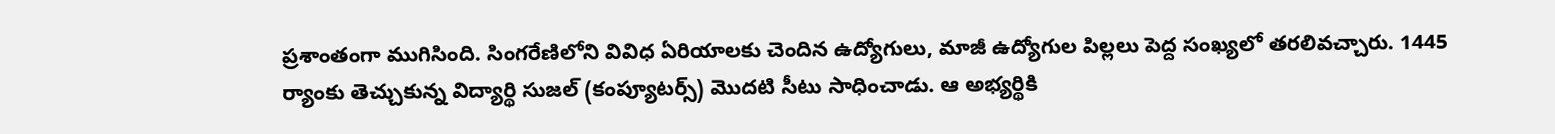ప్రశాంతంగా ముగిసింది. సింగరేణిలోని వివిధ ఏరియాలకు చెందిన ఉద్యోగులు, మాజీ ఉద్యోగుల పిల్లలు పెద్ద సంఖ్యలో తరలివచ్చారు. 1445 ర్యాంకు తెచ్చుకున్న విద్యార్థి సుజల్ (కంప్యూటర్స్) మొదటి సీటు సాధించాడు. ఆ అభ్యర్థికి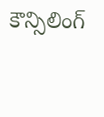కౌన్సిలింగ్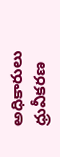అధికారులు ధ్రువీకరణ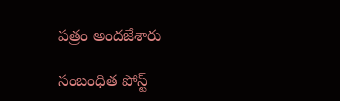పత్రం అందజేశారు

సంబంధిత పోస్ట్